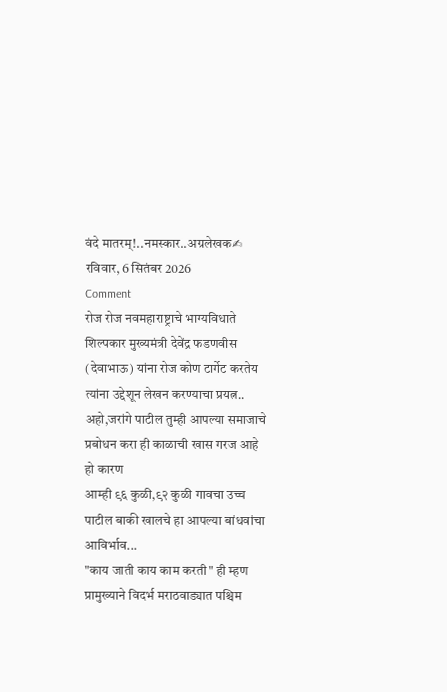वंदे मातरम्!..नमस्कार..अग्रलेखक✍
रविवार, 6 सितंबर 2026
Comment
रोज रोज नवमहाराष्ट्राचे भाग्यविधाते शिल्पकार मुख्यमंत्री देवेंद्र फडणवीस (देवाभाऊ) यांना रोज कोण टार्गेट करतेय त्यांना उद्देशून लेखन करण्याचा प्रयत्न..
अहो,जरांगे पाटील तुम्ही आपल्या समाजाचे प्रबोधन करा ही काळाची खास गरज आहे हो कारण
आम्ही ९६ कुळी,९२ कुळी गावचा उच्च पाटील बाकी खालचे हा आपल्या बांधवांचा आविर्भाव...
"काय जाती काय काम करती" ही म्हण प्रामुख्याने विदर्भ मराठवाड्यात पश्चिम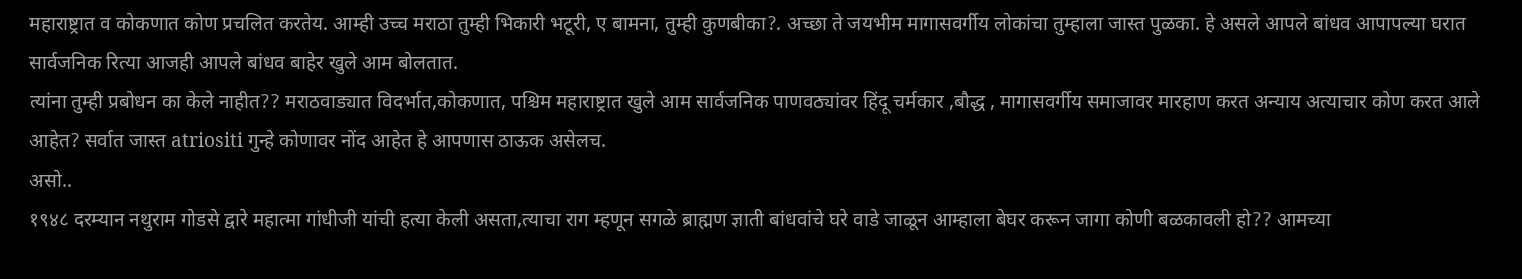महाराष्ट्रात व कोकणात कोण प्रचलित करतेय. आम्ही उच्च मराठा तुम्ही भिकारी भटूरी, ए बामना, तुम्ही कुणबीका?. अच्छा ते जयभीम मागासवर्गीय लोकांचा तुम्हाला जास्त पुळका. हे असले आपले बांधव आपापल्या घरात सार्वजनिक रित्या आजही आपले बांधव बाहेर खुले आम बोलतात.
त्यांना तुम्ही प्रबोधन का केले नाहीत?? मराठवाड्यात विदर्भात,कोकणात, पश्चिम महाराष्ट्रात खुले आम सार्वजनिक पाणवठ्यांवर हिंदू चर्मकार ,बौद्ध , मागासवर्गीय समाजावर मारहाण करत अन्याय अत्याचार कोण करत आले आहेत? सर्वात जास्त atriositi गुन्हे कोणावर नोंद आहेत हे आपणास ठाऊक असेलच.
असो..
१९४८ दरम्यान नथुराम गोडसे द्वारे महात्मा गांधीजी यांची हत्या केली असता,त्याचा राग म्हणून सगळे ब्राह्मण ज्ञाती बांधवांचे घरे वाडे जाळून आम्हाला बेघर करून जागा कोणी बळकावली हो?? आमच्या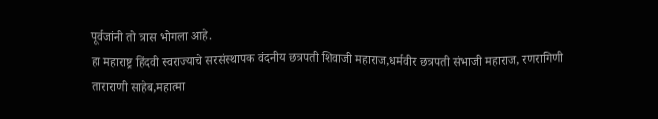पूर्वजांनी तो त्रास भोगला आहे.
हा महाराष्ट्र हिंदवी स्वराज्याचे सरसंस्थापक वंदनीय छत्रपती शिवाजी महाराज,धर्मवीर छत्रपती संभाजी महाराज, रणरागिणी ताराराणी साहेब,महात्मा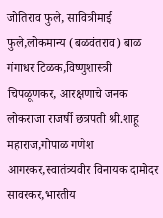जोतिराव फुले, सावित्रीमाई फुले,लोकमान्य (बळवंतराव) बाळ गंगाधर टिळक,विष्णुशास्त्री चिपळूणकर, आरक्षणाचे जनक लोकराजा राजर्षी छत्रपती श्री.शाहू महाराज,गोपाळ गणेश आगरकर,स्वातंत्र्यवीर विनायक दामोदर सावरकर,भारतीय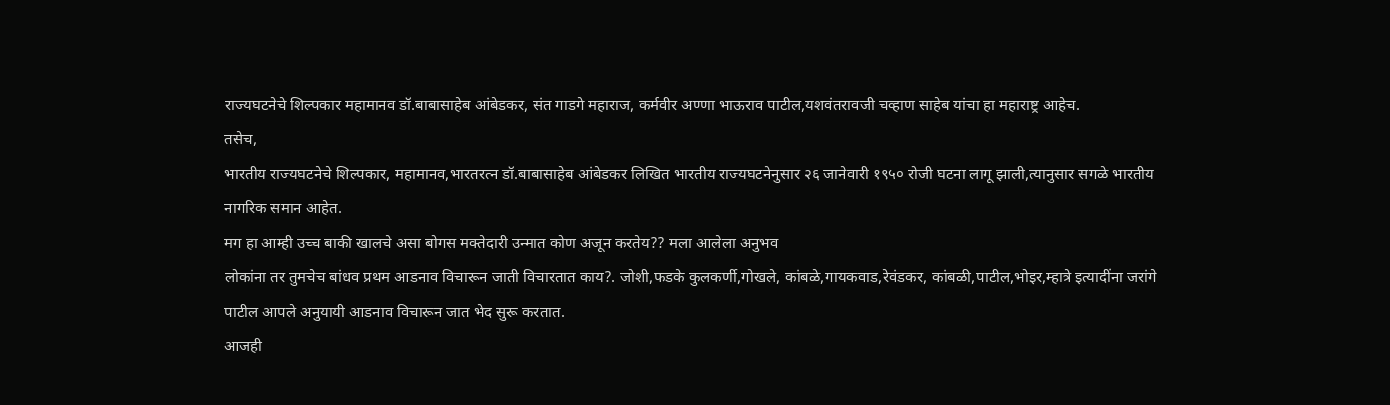राज्यघटनेचे शिल्पकार महामानव डॉ.बाबासाहेब आंबेडकर, संत गाडगे महाराज, कर्मवीर अण्णा भाऊराव पाटील,यशवंतरावजी चव्हाण साहेब यांचा हा महाराष्ट्र आहेच.
तसेच,
भारतीय राज्यघटनेचे शिल्पकार, महामानव,भारतरत्न डॉ.बाबासाहेब आंबेडकर लिखित भारतीय राज्यघटनेनुसार २६ जानेवारी १९५० रोजी घटना लागू झाली,त्यानुसार सगळे भारतीय नागरिक समान आहेत.
मग हा आम्ही उच्च बाकी खालचे असा बोगस मक्तेदारी उन्मात कोण अजून करतेय?? मला आलेला अनुभव
लोकांना तर तुमचेच बांधव प्रथम आडनाव विचारून जाती विचारतात काय?. जोशी,फडके कुलकर्णी,गोखले, कांबळे,गायकवाड,रेवंडकर, कांबळी,पाटील,भोइर,म्हात्रे इत्यादींना जरांगे पाटील आपले अनुयायी आडनाव विचारून जात भेद सुरू करतात.
आजही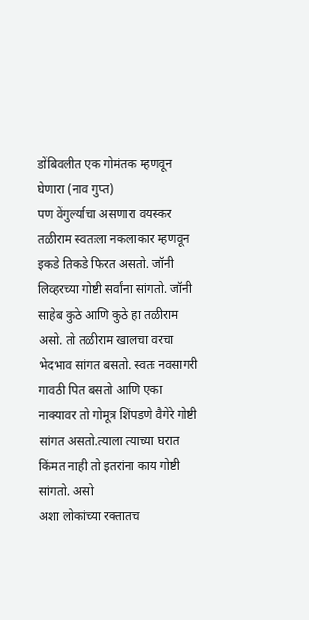डोंबिवलीत एक गोमंतक म्हणवून घेणारा (नाव गुप्त)
पण वेंगुर्ल्याचा असणारा वयस्कर तळीराम स्वतःला नकलाकार म्हणवून इकडे तिकडे फिरत असतो. जॉनी लिव्हरच्या गोष्टी सर्वांना सांगतो. जॉनी साहेब कुठे आणि कुठे हा तळीराम असो. तो तळीराम खालचा वरचा भेदभाव सांगत बसतो. स्वतः नवसागरी गावठी पित बसतो आणि एका नाक्यावर तो गोमूत्र शिंपडणे वैगेरे गोष्टी सांगत असतो.त्याला त्याच्या घरात किंमत नाही तो इतरांना काय गोष्टी सांगतो. असो
अशा लोकांच्या रक्तातच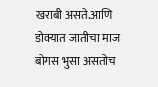खराबी असते.आणि डोक्यात जातीचा माज बोगस भुसा असतोच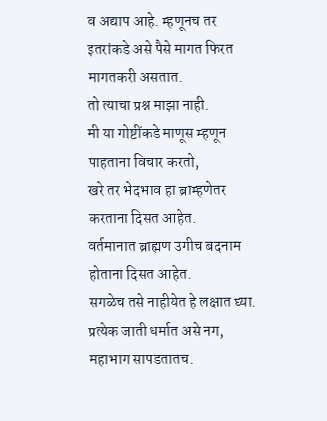व अद्याप आहे. म्हणूनच तर इतरांकडे असे पैसे मागत फिरत मागतकरी असतात.
तो त्याचा प्रश्न माझा नाही.
मी या गोष्टींकडे माणूस म्हणून पाहताना विचार करतो,
खरे तर भेदभाव हा ब्राम्हणेतर करताना दिसत आहेत.
वर्तमानात ब्राह्मण उगीच बदनाम होताना दिसत आहेत.
सगळेच तसे नाहीयेत हे लक्षात घ्या. प्रत्येक जाती धर्मात असे नग, महाभाग सापडतातच.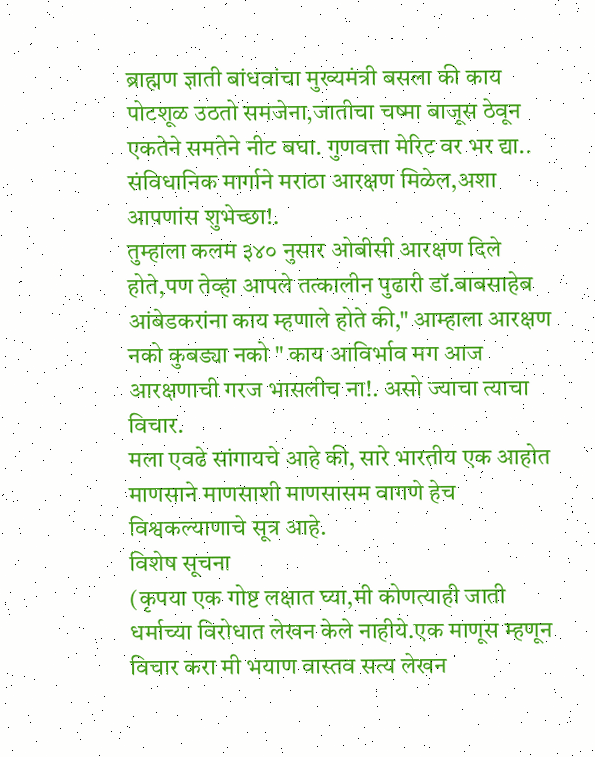ब्राह्मण ज्ञाती बांधवांचा मुख्यमंत्री बसला की काय पोटशूळ उठतो समजेना,जातीचा चष्मा बाजूस ठेवून एकतेने समतेने नीट बघा. गुणवत्ता मेरिट वर भर द्या..
संविधानिक मार्गाने मराठा आरक्षण मिळेल,अशा आपणांस शुभेच्छा!.
तुम्हाला कलम ३४० नुसार ओबीसी आरक्षण दिले होते,पण तेव्हा आपले तत्कालीन पुढारी डॉ.बाबसाहेब आंबेडकरांना काय म्हणाले होते की," आम्हाला आरक्षण नको कुबड्या नको " काय आविर्भाव मग आज आरक्षणाची गरज भासलीच ना!. असो ज्याचा त्याचा विचार.
मला एवढे सांगायचे आहे की, सारे भारतीय एक आहोत माणसाने माणसाशी माणसासम वागणे हेच विश्वकल्याणाचे सूत्र आहे.
विशेष सूचना
(कृपया एक गोष्ट लक्षात घ्या,मी कोणत्याही जाती धर्माच्या विरोधात लेखन केले नाहीये.एक माणूस म्हणून विचार करा मी भयाण वास्तव सत्य लेखन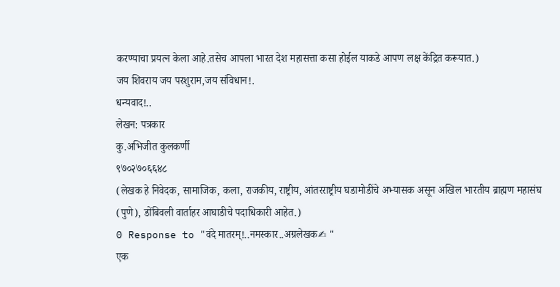करण्याचा प्रयत्न केला आहे.तसेच आपला भारत देश महासत्ता कसा होईल याकडे आपण लक्ष केंद्रित करूयात.)
जय शिवराय जय परशुराम,जय संविधान!.
धन्यवाद!..
लेखन: पत्रकार
कु.अभिजीत कुलकर्णी
९७०२७०६६४८
(लेखक हे निवेदक, सामाजिक, कला, राजकीय, राष्ट्रीय, आंतरराष्ट्रीय घडामोडींचे अभ्यासक असून अखिल भारतीय ब्राह्मण महासंघ (पुणे), डोंबिवली वार्ताहर आघाडीचे पदाधिकारी आहेत.)
0 Response to "वंदे मातरम्!..नमस्कार..अग्रलेखक✍ "
एक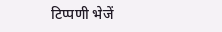टिप्पणी भेजें